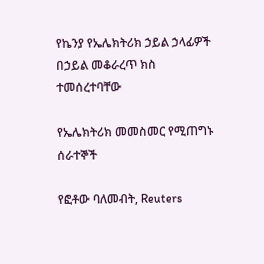የኬንያ የኤሌክትሪክ ኃይል ኃላፊዎች በኃይል መቆራረጥ ክስ ተመሰረተባቸው

የኤሌክትሪክ መመስመር የሚጠግኑ ሰራተኞች

የፎቶው ባለመብት, Reuters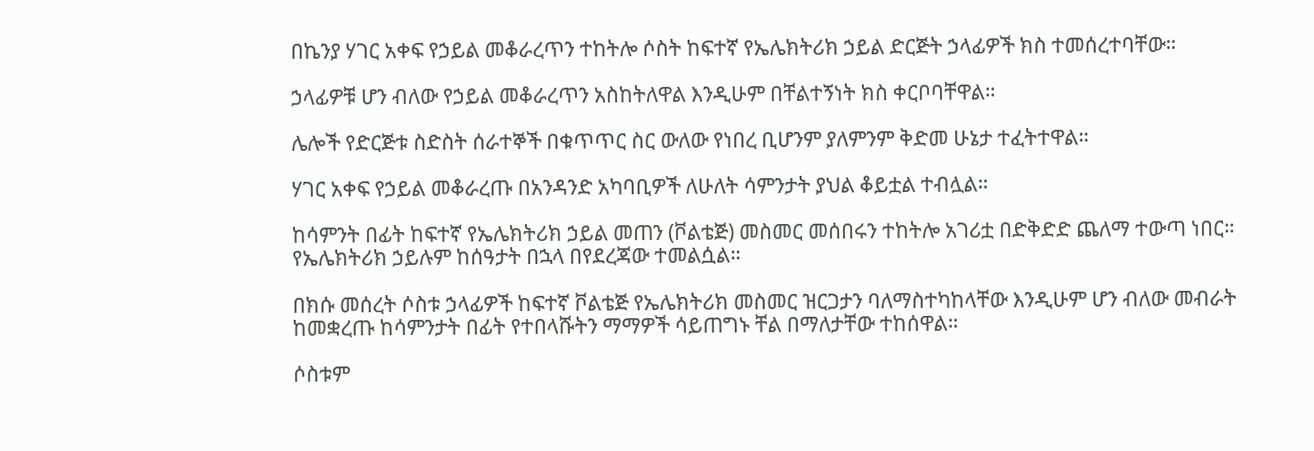በኬንያ ሃገር አቀፍ የኃይል መቆራረጥን ተከትሎ ሶስት ከፍተኛ የኤሌክትሪክ ኃይል ድርጅት ኃላፊዎች ክስ ተመሰረተባቸው።

ኃላፊዎቹ ሆን ብለው የኃይል መቆራረጥን አስከትለዋል እንዲሁም በቸልተኝነት ክስ ቀርቦባቸዋል።

ሌሎች የድርጅቱ ስድስት ሰራተኞች በቁጥጥር ስር ውለው የነበረ ቢሆንም ያለምንም ቅድመ ሁኔታ ተፈትተዋል።

ሃገር አቀፍ የኃይል መቆራረጡ በአንዳንድ አካባቢዎች ለሁለት ሳምንታት ያህል ቆይቷል ተብሏል።

ከሳምንት በፊት ከፍተኛ የኤሌክትሪክ ኃይል መጠን (ቮልቴጅ) መስመር መሰበሩን ተከትሎ አገሪቷ በድቅድድ ጨለማ ተውጣ ነበር። የኤሌክትሪክ ኃይሉም ከሰዓታት በኋላ በየደረጃው ተመልሷል።

በክሱ መሰረት ሶስቱ ኃላፊዎች ከፍተኛ ቮልቴጅ የኤሌክትሪክ መስመር ዝርጋታን ባለማስተካከላቸው እንዲሁም ሆን ብለው መብራት ከመቋረጡ ከሳምንታት በፊት የተበላሹትን ማማዎች ሳይጠግኑ ቸል በማለታቸው ተከሰዋል።

ሶስቱም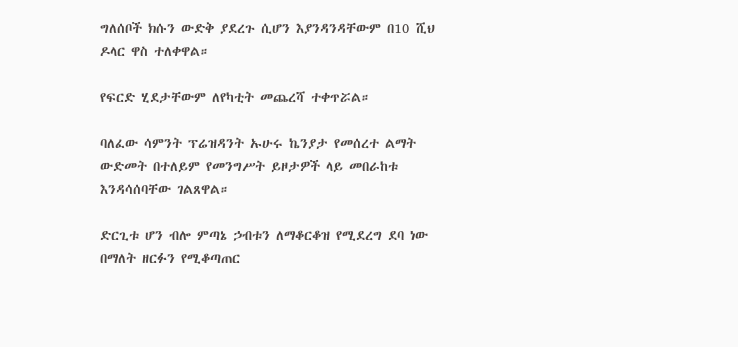ግለሰቦች ክሱን ውድቅ ያደረጉ ሲሆን እያንዳንዳቸውም በ10 ሺህ ዶላር ዋስ ተለቀዋል።

የፍርድ ሂደታቸውም ለየካቲት መጨረሻ ተቀጥሯል።

ባለፈው ሳምንት ፕሬዝዳንት ኡሁሩ ኬንያታ የመሰረተ ልማት ውድመት በተለይም የመንግሥት ይዞታዎች ላይ መበራከቱ እንዳሳሰባቸው ገልጸዋል።

ድርጊቱ ሆን ብሎ ምጣኔ ኃብቱን ለማቆርቆዝ የሚደረግ ደባ ነው በማለት ዘርፉን የሚቆጣጠር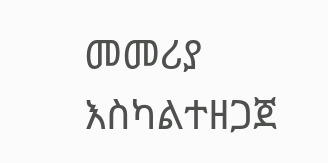መመሪያ እስካልተዘጋጀ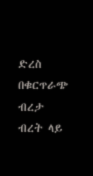ድረስ በቁርጥራጭ ብረታ ብረት ላይ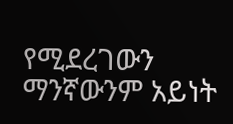የሚደረገውን ማንኛውንም አይነት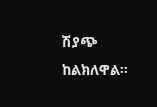ሽያጭ ከልክለዋል።